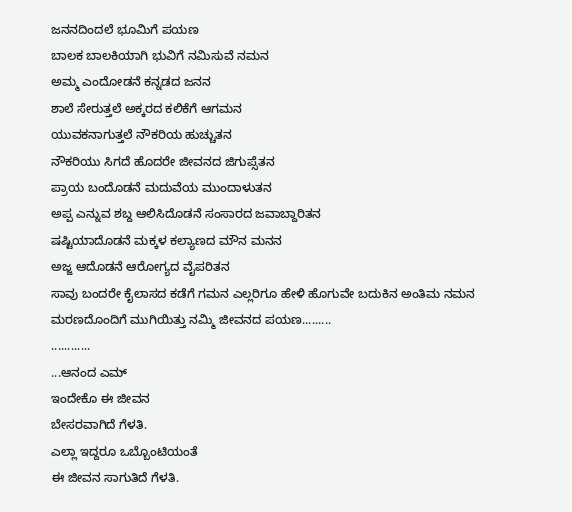ಜನನದಿಂದಲೆ ಭೂಮಿಗೆ ಪಯಣ
ಬಾಲಕ ಬಾಲಕಿಯಾಗಿ ಭುವಿಗೆ ನಮಿಸುವೆ ನಮನ
ಅಮ್ಮ ಎಂದೋಡನೆ ಕನ್ನಡದ ಜನನ
ಶಾಲೆ ಸೇರುತ್ತಲೆ ಅಕ್ಕರದ ಕಲಿಕೆಗೆ ಆಗಮನ
ಯುವಕನಾಗುತ್ತಲೆ ನೌಕರಿಯ ಹುಚ್ಚುತನ
ನೌಕರಿಯು ಸಿಗದೆ ಹೊದರೇ ಜೀವನದ ಜಿಗುಪ್ಸೆತನ
ಪ್ರಾಯ ಬಂದೊಡನೆ ಮದುವೆಯ ಮುಂದಾಳುತನ
ಅಪ್ಪ ಎನ್ನುವ ಶಬ್ದ ಆಲಿಸಿದೊಡನೆ ಸಂಸಾರದ ಜವಾಬ್ದಾರಿತನ
ಷಷ್ಟಿಯಾದೊಡನೆ ಮಕ್ಕಳ ಕಲ್ಯಾಣದ ಮೌನ ಮನನ
ಅಜ್ಜ ಆದೊಡನೆ ಆರೋಗ್ಯದ ವೈಪರಿತನ
ಸಾವು ಬಂದರೇ ಕೈಲಾಸದ ಕಡೆಗೆ ಗಮನ ಎಲ್ಲರಿಗೂ ಹೇಳಿ ಹೊಗುವೇ ಬದುಕಿನ ಅಂತಿಮ ನಮನ
ಮರಣದೊಂದಿಗೆ ಮುಗಿಯಿತ್ತು ನಮ್ಮಿ ಜೀವನದ ಪಯಣ.........
............
...ಆನಂದ ಎಮ್
ಇಂದೇಕೊ ಈ ಜೀವನ
ಬೇಸರವಾಗಿದೆ ಗೆಳತಿ.
ಎಲ್ಲಾ ಇದ್ದರೂ ಒಬ್ಬೊಂಟಿಯಂತೆ
ಈ ಜೀವನ ಸಾಗುತಿದೆ ಗೆಳತಿ.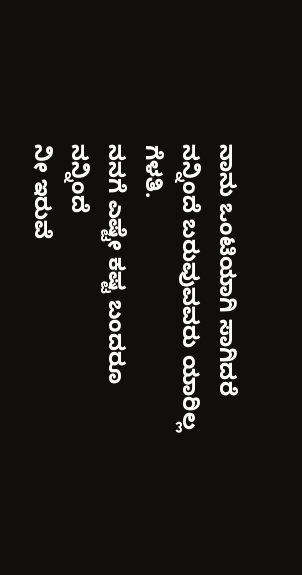ನಾನು ಒಂಟಿಯಾಗಿ ಸಾಗಿದರೆ
ನನ್ನಿಂದೆ ಬರುವುವವರು ಯಾರಿಲ್ಲ ಗೆಳತಿ.
ನನಗೆ ಎಷ್ಟೇ ಕಷ್ಟ ಬಂದರೂ ನನ್ನಿಂದೆ
ನೀ ಇರುವೆ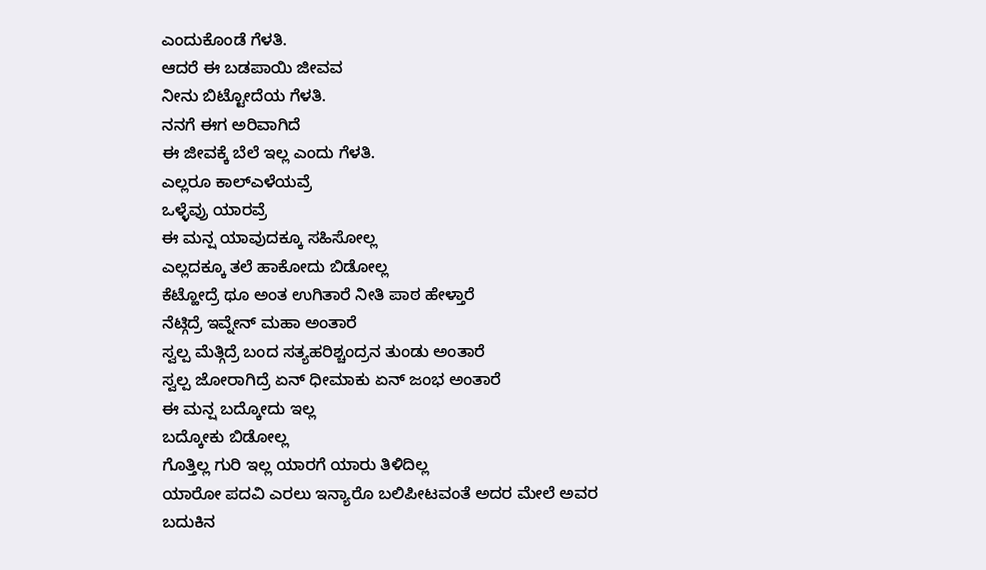ಎಂದುಕೊಂಡೆ ಗೆಳತಿ.
ಆದರೆ ಈ ಬಡಪಾಯಿ ಜೀವವ
ನೀನು ಬಿಟ್ಟೋದೆಯ ಗೆಳತಿ.
ನನಗೆ ಈಗ ಅರಿವಾಗಿದೆ
ಈ ಜೀವಕ್ಕೆ ಬೆಲೆ ಇಲ್ಲ ಎಂದು ಗೆಳತಿ.
ಎಲ್ಲರೂ ಕಾಲ್ಎಳೆಯವ್ರೆ
ಒಳ್ಳೆವ್ರು ಯಾರವ್ರೆ
ಈ ಮನ್ಷ ಯಾವುದಕ್ಕೂ ಸಹಿಸೋಲ್ಲ
ಎಲ್ಲದಕ್ಕೂ ತಲೆ ಹಾಕೋದು ಬಿಡೋಲ್ಲ
ಕೆಟ್ಹೋದ್ರೆ ಥೂ ಅಂತ ಉಗಿತಾರೆ ನೀತಿ ಪಾಠ ಹೇಳ್ತಾರೆ
ನೆಟ್ಗಿದ್ರೆ ಇವ್ನೇನ್ ಮಹಾ ಅಂತಾರೆ
ಸ್ವಲ್ಪ ಮೆತ್ಗಿದ್ರೆ ಬಂದ ಸತ್ಯಹರಿಶ್ಚಂದ್ರನ ತುಂಡು ಅಂತಾರೆ
ಸ್ವಲ್ಪ ಜೋರಾಗಿದ್ರೆ ಏನ್ ಧೀಮಾಕು ಏನ್ ಜಂಭ ಅಂತಾರೆ
ಈ ಮನ್ಷ ಬದ್ಕೋದು ಇಲ್ಲ
ಬದ್ಕೋಕು ಬಿಡೋಲ್ಲ
ಗೊತ್ತಿಲ್ಲ ಗುರಿ ಇಲ್ಲ ಯಾರಗೆ ಯಾರು ತಿಳಿದಿಲ್ಲ
ಯಾರೋ ಪದವಿ ಎರಲು ಇನ್ಯಾರೊ ಬಲಿಪೀಟವಂತೆ ಅದರ ಮೇಲೆ ಅವರ
ಬದುಕಿನ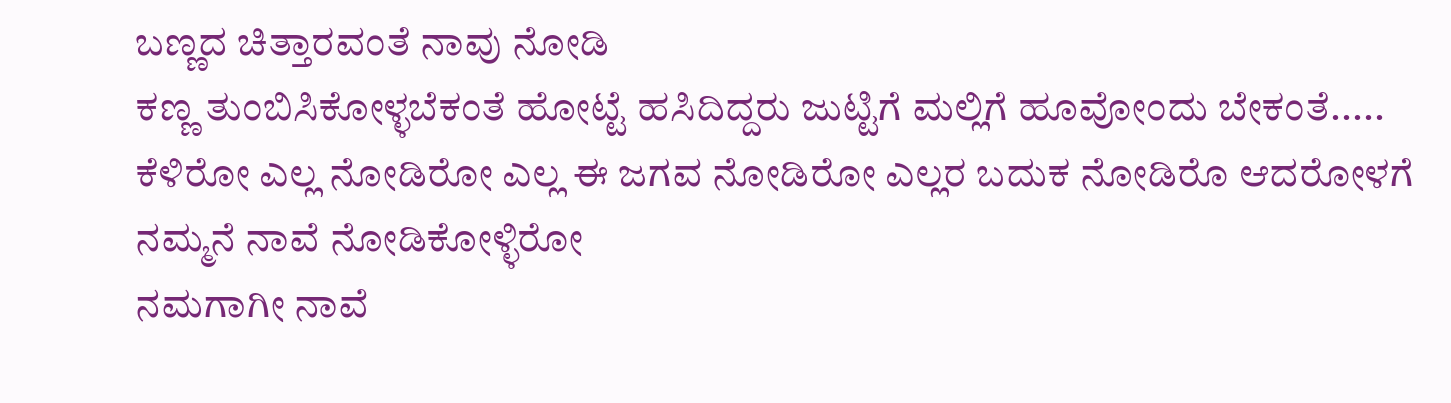ಬಣ್ಣದ ಚಿತ್ತಾರವಂತೆ ನಾವು ನೋಡಿ
ಕಣ್ಣ ತುಂಬಿಸಿಕೋಳ್ಳಬೆಕಂತೆ ಹೋಟ್ಟೆ ಹಸಿದಿದ್ದರು ಜುಟ್ಟಿಗೆ ಮಲ್ಲಿಗೆ ಹೂವೋಂದು ಬೇಕಂತೆ.....
ಕೆಳಿರೋ ಎಲ್ಲ ನೋಡಿರೋ ಎಲ್ಲ ಈ ಜಗವ ನೋಡಿರೋ ಎಲ್ಲರ ಬದುಕ ನೋಡಿರೊ ಆದರೋಳಗೆ ನಮ್ಮನೆ ನಾವೆ ನೋಡಿಕೋಳ್ಳಿರೋ
ನಮಗಾಗೀ ನಾವೆ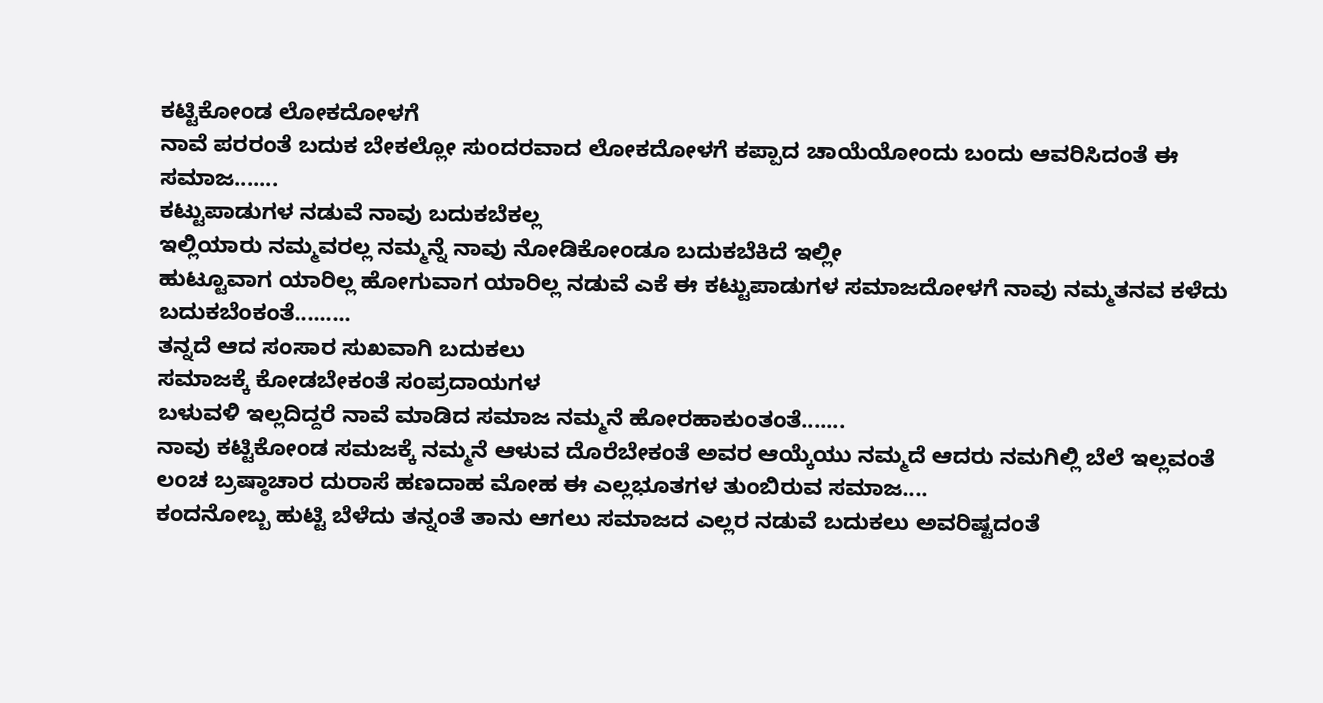ಕಟ್ಟಿಕೋಂಡ ಲೋಕದೋಳಗೆ
ನಾವೆ ಪರರಂತೆ ಬದುಕ ಬೇಕಲ್ಲೋ ಸುಂದರವಾದ ಲೋಕದೋಳಗೆ ಕಪ್ಪಾದ ಚಾಯೆಯೋಂದು ಬಂದು ಆವರಿಸಿದಂತೆ ಈ ಸಮಾಜ.......
ಕಟ್ಟುಪಾಡುಗಳ ನಡುವೆ ನಾವು ಬದುಕಬೆಕಲ್ಲ
ಇಲ್ಲಿಯಾರು ನಮ್ಮವರಲ್ಲ ನಮ್ಮನ್ನೆ ನಾವು ನೋಡಿಕೋಂಡೂ ಬದುಕಬೆಕಿದೆ ಇಲ್ಲೀ
ಹುಟ್ಟೂವಾಗ ಯಾರಿಲ್ಲ ಹೋಗುವಾಗ ಯಾರಿಲ್ಲ ನಡುವೆ ಎಕೆ ಈ ಕಟ್ಟುಪಾಡುಗಳ ಸಮಾಜದೋಳಗೆ ನಾವು ನಮ್ಮತನವ ಕಳೆದು
ಬದುಕಬೆಂಕಂತೆ.........
ತನ್ನದೆ ಆದ ಸಂಸಾರ ಸುಖವಾಗಿ ಬದುಕಲು
ಸಮಾಜಕ್ಕೆ ಕೋಡಬೇಕಂತೆ ಸಂಪ್ರದಾಯಗಳ
ಬಳುವಳಿ ಇಲ್ಲದಿದ್ದರೆ ನಾವೆ ಮಾಡಿದ ಸಮಾಜ ನಮ್ಮನೆ ಹೋರಹಾಕುಂತಂತೆ.......
ನಾವು ಕಟ್ಟಿಕೋಂಡ ಸಮಜಕ್ಕೆ ನಮ್ಮನೆ ಆಳುವ ದೊರೆಬೇಕಂತೆ ಅವರ ಆಯ್ಕೆಯು ನಮ್ಮದೆ ಆದರು ನಮಗಿಲ್ಲಿ ಬೆಲೆ ಇಲ್ಲವಂತೆ
ಲಂಚ ಬ್ರಷ್ಠಾಚಾರ ದುರಾಸೆ ಹಣದಾಹ ಮೋಹ ಈ ಎಲ್ಲಭೂತಗಳ ತುಂಬಿರುವ ಸಮಾಜ....
ಕಂದನೋಬ್ಬ ಹುಟ್ಟಿ ಬೆಳೆದು ತನ್ನಂತೆ ತಾನು ಆಗಲು ಸಮಾಜದ ಎಲ್ಲರ ನಡುವೆ ಬದುಕಲು ಅವರಿಷ್ಟದಂತೆ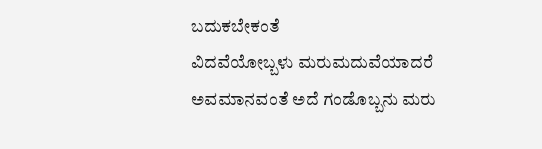ಬದುಕಬೇಕಂತೆ
ವಿದವೆಯೋಬ್ಬಳು ಮರುಮದುವೆಯಾದರೆ ಅವಮಾನವಂತೆ ಅದೆ ಗಂಡೊಬ್ಬನು ಮರು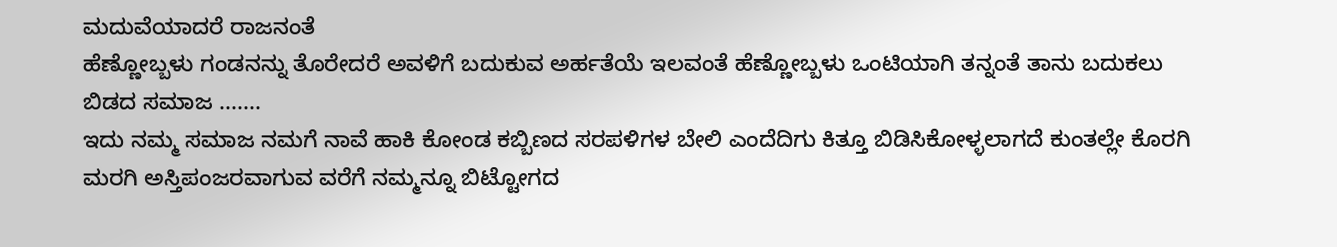ಮದುವೆಯಾದರೆ ರಾಜನಂತೆ
ಹೆಣ್ಣೋಬ್ಬಳು ಗಂಡನನ್ನು ತೊರೇದರೆ ಅವಳಿಗೆ ಬದುಕುವ ಅರ್ಹತೆಯೆ ಇಲವಂತೆ ಹೆಣ್ಣೋಬ್ಬಳು ಒಂಟಿಯಾಗಿ ತನ್ನಂತೆ ತಾನು ಬದುಕಲು ಬಿಡದ ಸಮಾಜ .......
ಇದು ನಮ್ಮ ಸಮಾಜ ನಮಗೆ ನಾವೆ ಹಾಕಿ ಕೋಂಡ ಕಬ್ಬಿಣದ ಸರಪಳಿಗಳ ಬೇಲಿ ಎಂದೆದಿಗು ಕಿತ್ತೂ ಬಿಡಿಸಿಕೋಳ್ಳಲಾಗದೆ ಕುಂತಲ್ಲೇ ಕೊರಗಿ ಮರಗಿ ಅಸ್ತಿಪಂಜರವಾಗುವ ವರೆಗೆ ನಮ್ಮನ್ನೂ ಬಿಟ್ಟೋಗದ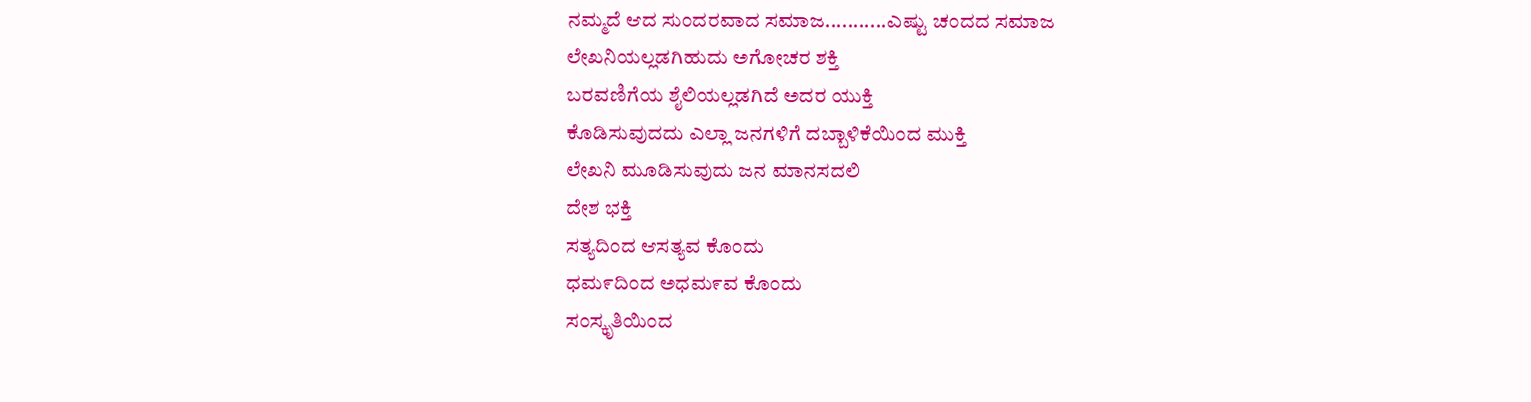ನಮ್ಮದೆ ಆದ ಸುಂದರವಾದ ಸಮಾಜ...........ಎಷ್ಟು ಚಂದದ ಸಮಾಜ
ಲೇಖನಿಯಲ್ಲಡಗಿಹುದು ಅಗೋಚರ ಶಕ್ತಿ
ಬರವಣಿಗೆಯ ಶೈಲಿಯಲ್ಲಡಗಿದೆ ಅದರ ಯುಕ್ತಿ
ಕೊಡಿಸುವುದದು ಎಲ್ಲಾ ಜನಗಳಿಗೆ ದಬ್ಬಾಳಿಕೆಯಿಂದ ಮುಕ್ತಿ
ಲೇಖನಿ ಮೂಡಿಸುವುದು ಜನ ಮಾನಸದಲಿ
ದೇಶ ಭಕ್ತಿ
ಸತ್ಯದಿಂದ ಆಸತ್ಯವ ಕೊಂದು
ಧಮ೯ದಿಂದ ಅಧಮ೯ವ ಕೊಂದು
ಸಂಸ್ಕೃತಿಯಿಂದ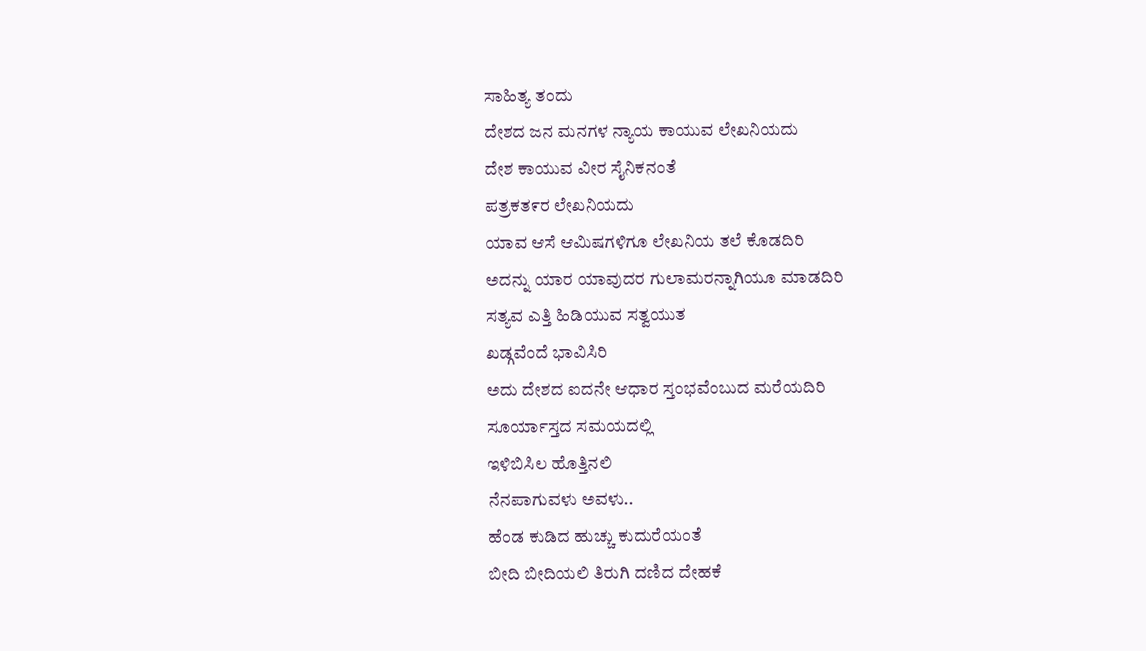ಸಾಹಿತ್ಯ ತಂದು
ದೇಶದ ಜನ ಮನಗಳ ನ್ಯಾಯ ಕಾಯುವ ಲೇಖನಿಯದು
ದೇಶ ಕಾಯುವ ವೀರ ಸೈನಿಕನಂತೆ
ಪತ್ರಕತ೯ರ ಲೇಖನಿಯದು
ಯಾವ ಆಸೆ ಆಮಿಷಗಳಿಗೂ ಲೇಖನಿಯ ತಲೆ ಕೊಡದಿರಿ
ಅದನ್ನು ಯಾರ ಯಾವುದರ ಗುಲಾಮರನ್ನಾಗಿಯೂ ಮಾಡದಿರಿ
ಸತ್ಯವ ಎತ್ತಿ ಹಿಡಿಯುವ ಸತ್ವಯುತ
ಖಡ್ಗವೆಂದೆ ಭಾವಿಸಿರಿ
ಅದು ದೇಶದ ಐದನೇ ಆಧಾರ ಸ್ತಂಭವೆಂಬುದ ಮರೆಯದಿರಿ
ಸೂರ್ಯಾಸ್ತದ ಸಮಯದಲ್ಲಿ
ಇಳಿಬಿಸಿಲ ಹೊತ್ತಿನಲಿ
ನೆನಪಾಗುವಳು ಅವಳು..
ಹೆಂಡ ಕುಡಿದ ಹುಚ್ಚು ಕುದುರೆಯಂತೆ
ಬೀದಿ ಬೀದಿಯಲಿ ತಿರುಗಿ ದಣಿದ ದೇಹಕೆ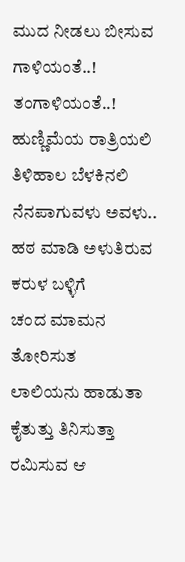ಮುದ ನೀಡಲು ಬೀಸುವ ಗಾಳಿಯಂತೆ..!
ತಂಗಾಳಿಯಂತೆ..!
ಹುಣ್ಣಿಮೆಯ ರಾತ್ರಿಯಲಿ
ತಿಳಿಹಾಲ ಬೆಳಕಿನಲಿ
ನೆನಪಾಗುವಳು ಅವಳು..
ಹಠ ಮಾಡಿ ಅಳುತಿರುವ
ಕರುಳ ಬಳ್ಳಿಗೆ
ಚಂದ ಮಾಮನ ತೋರಿಸುತ
ಲಾಲಿಯನು ಹಾಡುತಾ
ಕೈತುತ್ತು ತಿನಿಸುತ್ತಾ
ರಮಿಸುವ ಆ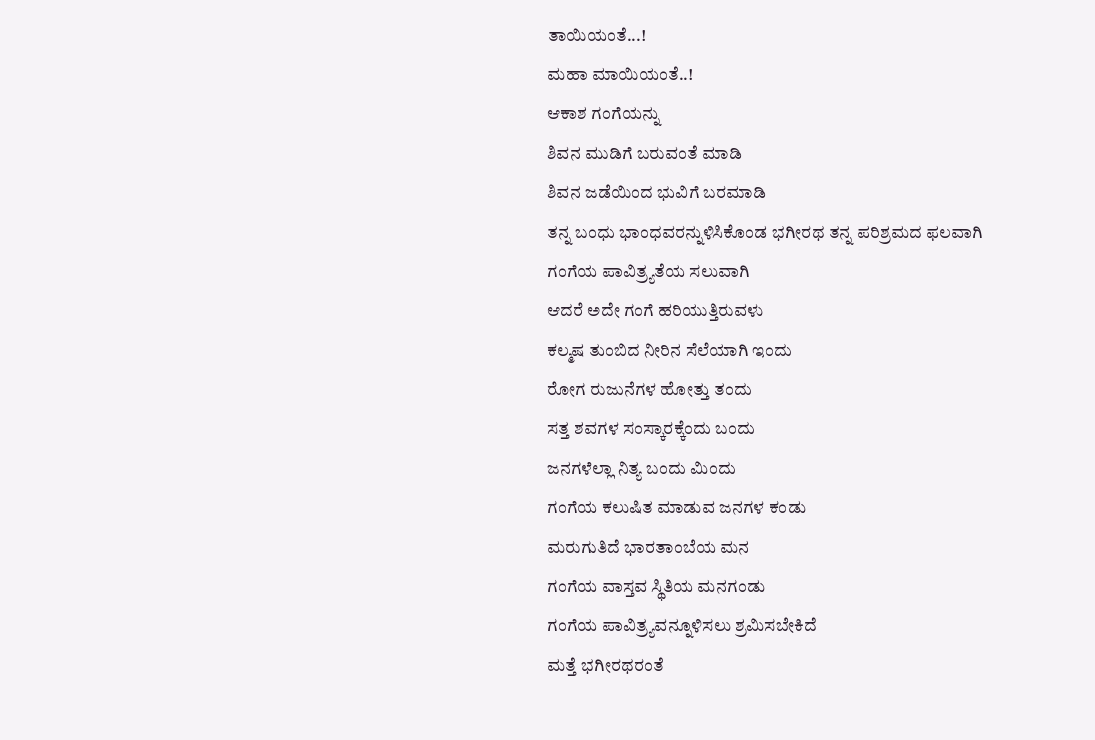ತಾಯಿಯಂತೆ...!
ಮಹಾ ಮಾಯಿಯಂತೆ..!
ಆಕಾಶ ಗಂಗೆಯನ್ನು
ಶಿವನ ಮುಡಿಗೆ ಬರುವಂತೆ ಮಾಡಿ
ಶಿವನ ಜಡೆಯಿಂದ ಭುವಿಗೆ ಬರಮಾಡಿ
ತನ್ನ ಬಂಧು ಭಾಂಧವರನ್ನುಳಿಸಿಕೊಂಡ ಭಗೀರಥ ತನ್ನ ಪರಿಶ್ರಮದ ಫಲವಾಗಿ
ಗಂಗೆಯ ಪಾವಿತ್ರ್ಯತೆಯ ಸಲುವಾಗಿ
ಆದರೆ ಅದೇ ಗಂಗೆ ಹರಿಯುತ್ತಿರುವಳು
ಕಲ್ಮಷ ತುಂಬಿದ ನೀರಿನ ಸೆಲೆಯಾಗಿ ಇಂದು
ರೋಗ ರುಜುನೆಗಳ ಹೋತ್ತು ತಂದು
ಸತ್ತ ಶವಗಳ ಸಂಸ್ಕಾರಕ್ಕೆಂದು ಬಂದು
ಜನಗಳೆಲ್ಲಾ ನಿತ್ಯ ಬಂದು ಮಿಂದು
ಗಂಗೆಯ ಕಲುಷಿತ ಮಾಡುವ ಜನಗಳ ಕಂಡು
ಮರುಗುತಿದೆ ಭಾರತಾಂಬೆಯ ಮನ
ಗಂಗೆಯ ವಾಸ್ತವ ಸ್ಥಿತಿಯ ಮನಗಂಡು
ಗಂಗೆಯ ಪಾವಿತ್ರ್ಯವನ್ನೂಳಿಸಲು ಶ್ರಮಿಸಬೇಕಿದೆ
ಮತ್ತೆ ಭಗೀರಥರಂತೆ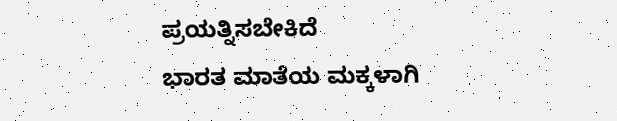ಪ್ರಯತ್ನಿಸಬೇಕಿದೆ
ಭಾರತ ಮಾತೆಯ ಮಕ್ಕಳಾಗಿ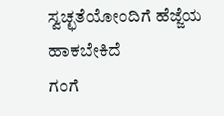ಸ್ವಚ್ಛತೆಯೋಂದಿಗೆ ಹೆಜ್ಜೆಯ ಹಾಕಬೇಕಿದೆ
ಗಂಗೆ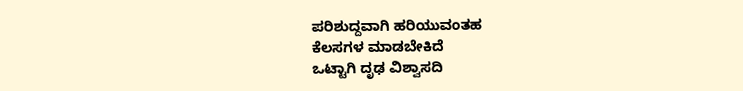ಪರಿಶುದ್ದವಾಗಿ ಹರಿಯುವಂತಹ
ಕೆಲಸಗಳ ಮಾಡಬೇಕಿದೆ
ಒಟ್ಟಾಗಿ ದೃಢ ವಿಶ್ವಾಸದಿ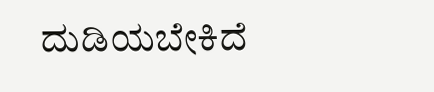ದುಡಿಯಬೇಕಿದೆ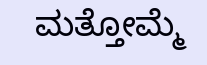ಮತ್ತೋಮ್ಮೆ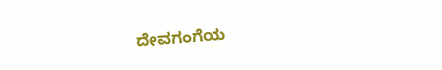ದೇವಗಂಗೆಯ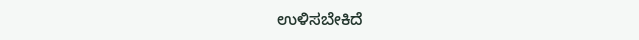ಉಳಿಸಬೇಕಿದೆ